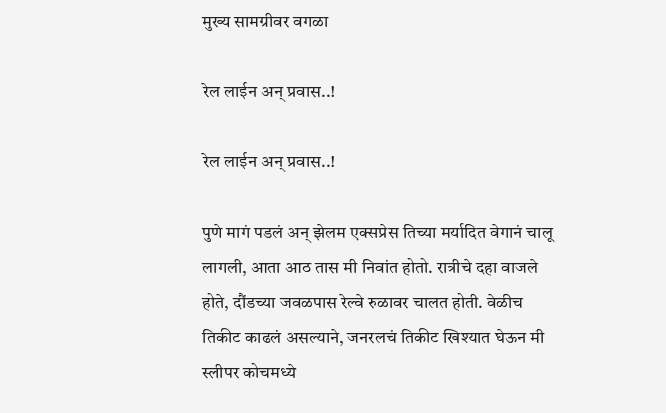मुख्य सामग्रीवर वगळा

रेल लाईन अन् प्रवास..!

रेल लाईन अन् प्रवास..!

पुणे मागं पडलं अन् झेलम एक्सप्रेस तिच्या मर्यादित वेगानं चालू लागली, आता आठ तास मी निवांत होतो. रात्रीचे दहा वाजले होते, दौंडच्या जवळपास रेल्वे रुळावर चालत होती. वेळीच तिकीट काढलं असल्याने, जनरलचं तिकीट खिश्यात घेऊन मी स्लीपर कोचमध्ये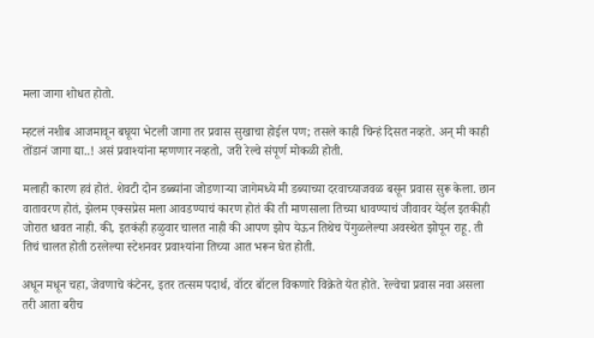मला जागा शोधत होतो.

म्हटलं नशीब आजमावून बघूया भेटली जागा तर प्रवास सुखाचा होईल पण; तसले काही चिन्हं दिसत नव्हते. अन् मी काही तोंडानं जागा द्या..! असं प्रवाश्यांना म्हणणार नव्हतो, जरी रेल्वे संपूर्ण मोकळी होती.

मलाही कारण हवं होतं. शेवटी दोन डब्ब्यांना जोडणाऱ्या जागेमध्ये मी डब्याच्या दरवाच्याजवळ बसून प्रवास सुरू केला. छान वातावरण होतं, झेलम एक्सप्रेस मला आवडण्याचं कारण होतं की ती माणसाला तिच्या धावण्याचं जीवावर येईल इतकीही जोरात धावत नाही. की, इतकंही हळुवार चालत नाही की आपण झोप येऊन तिथेच पेंगुळलेल्या अवस्थेत झोपून राहू. ती तिचं चालत होती ठरलेल्या स्टेशनवर प्रवाश्यांना तिच्या आत भरून घेत होती.

अधून मधून चहा, जेवणाचे कंटेनर, इतर तत्सम पदार्थ, वॉटर बॉटल विकणारे विक्रेते येत होते. रेल्वेचा प्रवास नवा असला तरी आता बरीच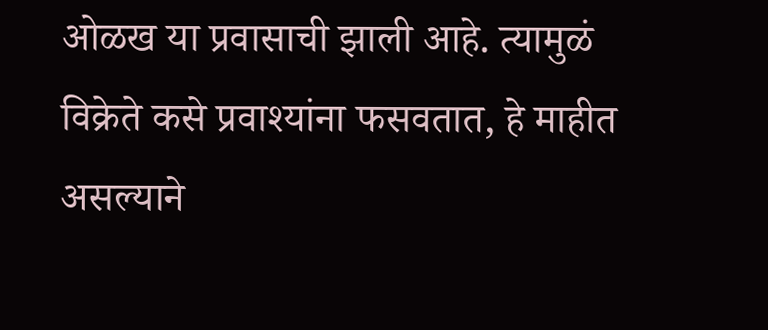ओळख या प्रवासाची झाली आहे. त्यामुळं विक्रेते कसे प्रवाश्यांना फसवतात, हे माहीत असल्याने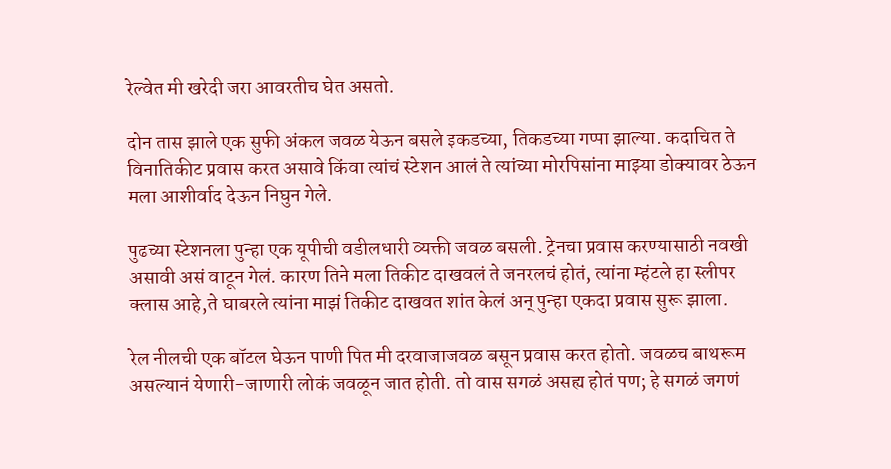रेल्वेत मी खरेदी जरा आवरतीच घेत असतो.

दोन तास झाले एक सुफी अंकल जवळ येऊन बसले इकडच्या, तिकडच्या गप्पा झाल्या. कदाचित ते विनातिकीट प्रवास करत असावे किंवा त्यांचं स्टेशन आलं ते त्यांच्या मोरपिसांना माझ्या डोक्यावर ठेऊन मला आशीर्वाद देऊन निघुन गेले.

पुढच्या स्टेशनला पुन्हा एक यूपीची वडीलधारी व्यक्ती जवळ बसली. ट्रेनचा प्रवास करण्यासाठी नवखी असावी असं वाटून गेलं. कारण तिने मला तिकीट दाखवलं ते जनरलचं होतं, त्यांना म्हंटले हा स्लीपर क्लास आहे,ते घाबरले त्यांना माझं तिकीट दाखवत शांत केलं अन् पुन्हा एकदा प्रवास सुरू झाला.

रेल नीलची एक बॉटल घेऊन पाणी पित मी दरवाजाजवळ बसून प्रवास करत होतो. जवळच बाथरूम असल्यानं येणारी-जाणारी लोकं जवळून जात होती. तो वास सगळं असह्य होतं पण; हे सगळं जगणं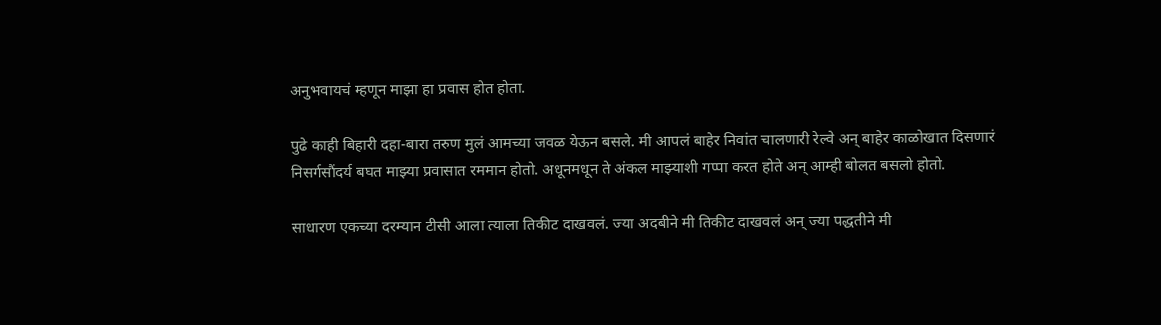अनुभवायचं म्हणून माझा हा प्रवास होत होता.

पुढे काही बिहारी दहा-बारा तरुण मुलं आमच्या जवळ येऊन बसले. मी आपलं बाहेर निवांत चालणारी रेल्वे अन् बाहेर काळोखात दिसणारं निसर्गसौंदर्य बघत माझ्या प्रवासात रममान होतो. अधूनमधून ते अंकल माझ्याशी गप्पा करत होते अन् आम्ही बोलत बसलो होतो.

साधारण एकच्या दरम्यान टीसी आला त्याला तिकीट दाखवलं. ज्या अदबीने मी तिकीट दाखवलं अन् ज्या पद्धतीने मी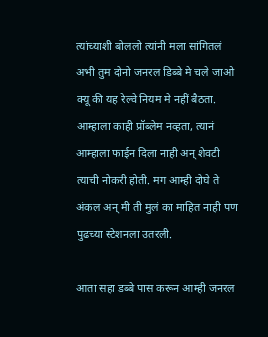त्यांच्याशी बोललो त्यांनी मला सांगितलं अभी तुम दोनो जनरल डिब्बे मे चले जाओ क्यू की यह रेल्वे नियम मे नहीं बैठता. आम्हाला काही प्रॉब्लेम नव्हता, त्यानं आम्हाला फाईन दिला नाही अन् शेवटी त्याची नोकरी होती. मग आम्ही दोघे ते अंकल अन् मी ती मुलं का माहित नाही पण पुढच्या स्टेशनला उतरली.

आता सहा डब्बे पास करून आम्ही जनरल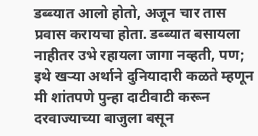डब्ब्यात आलो होतो, अजून चार तास प्रवास करायचा होता. डब्ब्यात बसायला नाहीतर उभे रहायला जागा नव्हती, पण; इथे खऱ्या अर्थाने दुनियादारी कळते म्हणून मी शांतपणे पुन्हा दाटीवाटी करून दरवाज्याच्या बाजुला बसून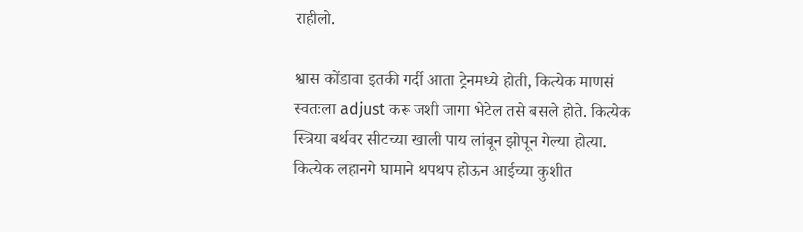राहीलो.

श्वास कोंडावा इतकी गर्दी आता ट्रेनमध्ये होती, कित्येक माणसं स्वतःला adjust करू जशी जागा भेटेल तसे बसले होते. कित्येक स्त्रिया बर्थवर सीटच्या खाली पाय लांबून झोपून गेल्या होत्या. कित्येक लहानगे घामाने थपथप होऊन आईच्या कुशीत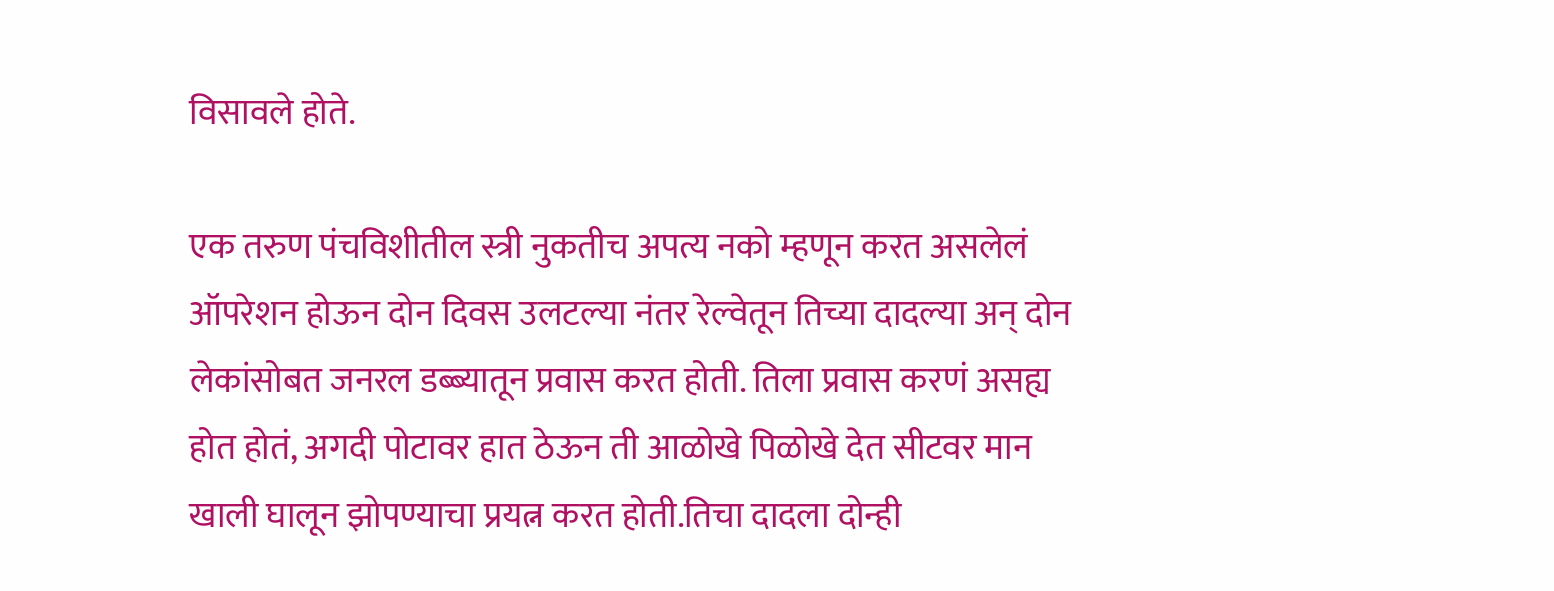विसावले होते.

एक तरुण पंचविशीतील स्त्री नुकतीच अपत्य नको म्हणून करत असलेलं ऑपरेशन होऊन दोन दिवस उलटल्या नंतर रेल्वेतून तिच्या दादल्या अन् दोन लेकांसोबत जनरल डब्ब्यातून प्रवास करत होती. तिला प्रवास करणं असह्य होत होतं, अगदी पोटावर हात ठेऊन ती आळोखे पिळोखे देत सीटवर मान खाली घालून झोपण्याचा प्रयत्न करत होती.तिचा दादला दोन्ही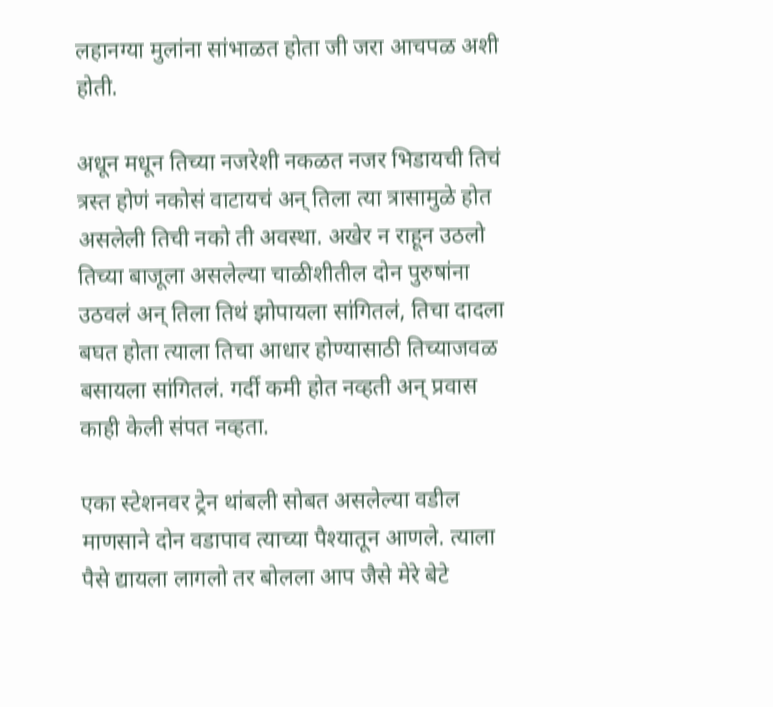लहानग्या मुलांना सांभाळत होता जी जरा आचपळ अशी होती.

अधून मधून तिच्या नजरेशी नकळत नजर भिडायची तिचं त्रस्त होणं नकोसं वाटायचं अन् तिला त्या त्रासामुळे होत असलेली तिची नको ती अवस्था. अखेर न राहून उठलो तिच्या बाजूला असलेल्या चाळीशीतील दोन पुरुषांना उठवलं अन् तिला तिथं झोपायला सांगितलं, तिचा दादला बघत होता त्याला तिचा आधार होण्यासाठी तिच्याजवळ बसायला सांगितलं. गर्दी कमी होत नव्हती अन् प्रवास काही केली संपत नव्हता.

एका स्टेशनवर ट्रेन थांबली सोबत असलेल्या वडील माणसाने दोन वडापाव त्याच्या पैश्यातून आणले. त्याला पैसे द्यायला लागलो तर बोलला आप जैसे मेरे बेटे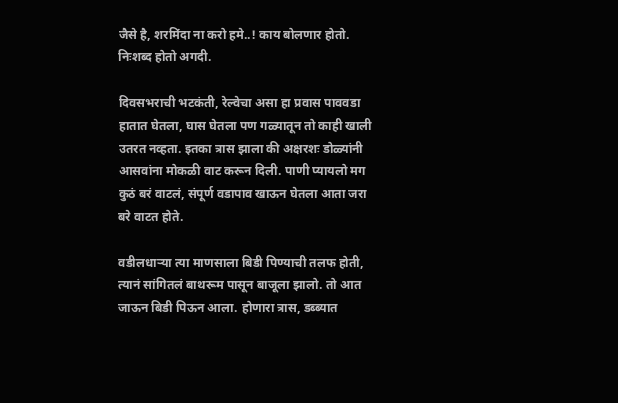जैसे है, शरमिंदा ना करो हमे..! काय बोलणार होतो. निःशब्द होतो अगदी.

दिवसभराची भटकंती, रेल्वेचा असा हा प्रवास पाववडा हातात घेतला, घास घेतला पण गळ्यातून तो काही खाली उतरत नव्हता. इतका त्रास झाला की अक्षरशः डोळ्यांनी आसवांना मोकळी वाट करून दिली. पाणी प्यायलो मग कुठं बरं वाटलं, संपूर्ण वडापाव खाऊन घेतला आता जरा बरे वाटत होते.

वडीलधाऱ्या त्या माणसाला बिडी पिण्याची तलफ होती, त्यानं सांगितलं बाथरूम पासून बाजूला झालो. तो आत जाऊन बिडी पिऊन आला. होणारा त्रास, डब्ब्यात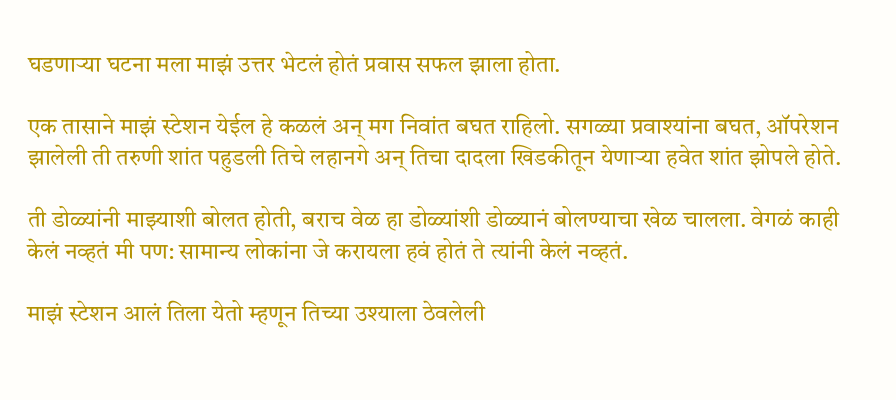घडणाऱ्या घटना मला माझं उत्तर भेटलं होतं प्रवास सफल झाला होता.

एक तासाने माझं स्टेशन येईल हे कळलं अन् मग निवांत बघत राहिलो. सगळ्या प्रवाश्यांना बघत, ऑपरेशन झालेली ती तरुणी शांत पहुडली तिचे लहानगे अन् तिचा दादला खिडकीतून येणाऱ्या हवेत शांत झोपले होते.

ती डोळ्यांनी माझ्याशी बोलत होती, बराच वेळ हा डोळ्यांशी डोळ्यानं बोलण्याचा खेळ चालला. वेगळं काही केलं नव्हतं मी पण: सामान्य लोकांना जे करायला हवं होतं ते त्यांनी केलं नव्हतं.

माझं स्टेशन आलं तिला येतो म्हणून तिच्या उश्याला ठेवलेली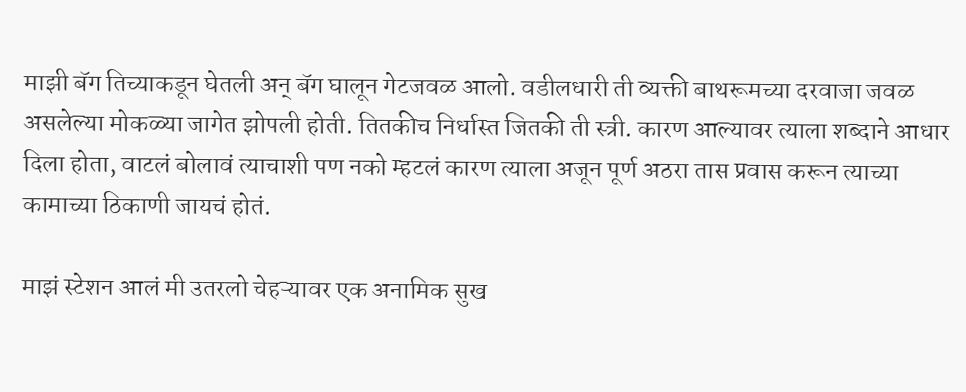माझी बॅग तिच्याकडून घेतली अन् बॅग घालून गेटजवळ आलो. वडीलधारी ती व्यक्ती बाथरूमच्या दरवाजा जवळ असलेल्या मोकळ्या जागेत झोपली होती. तितकीच निर्धास्त जितकी ती स्त्री. कारण आल्यावर त्याला शब्दाने आधार दिला होता, वाटलं बोलावं त्याचाशी पण नको म्हटलं कारण त्याला अजून पूर्ण अठरा तास प्रवास करून त्याच्या कामाच्या ठिकाणी जायचं होतं.

माझं स्टेशन आलं मी उतरलो चेहऱ्यावर एक अनामिक सुख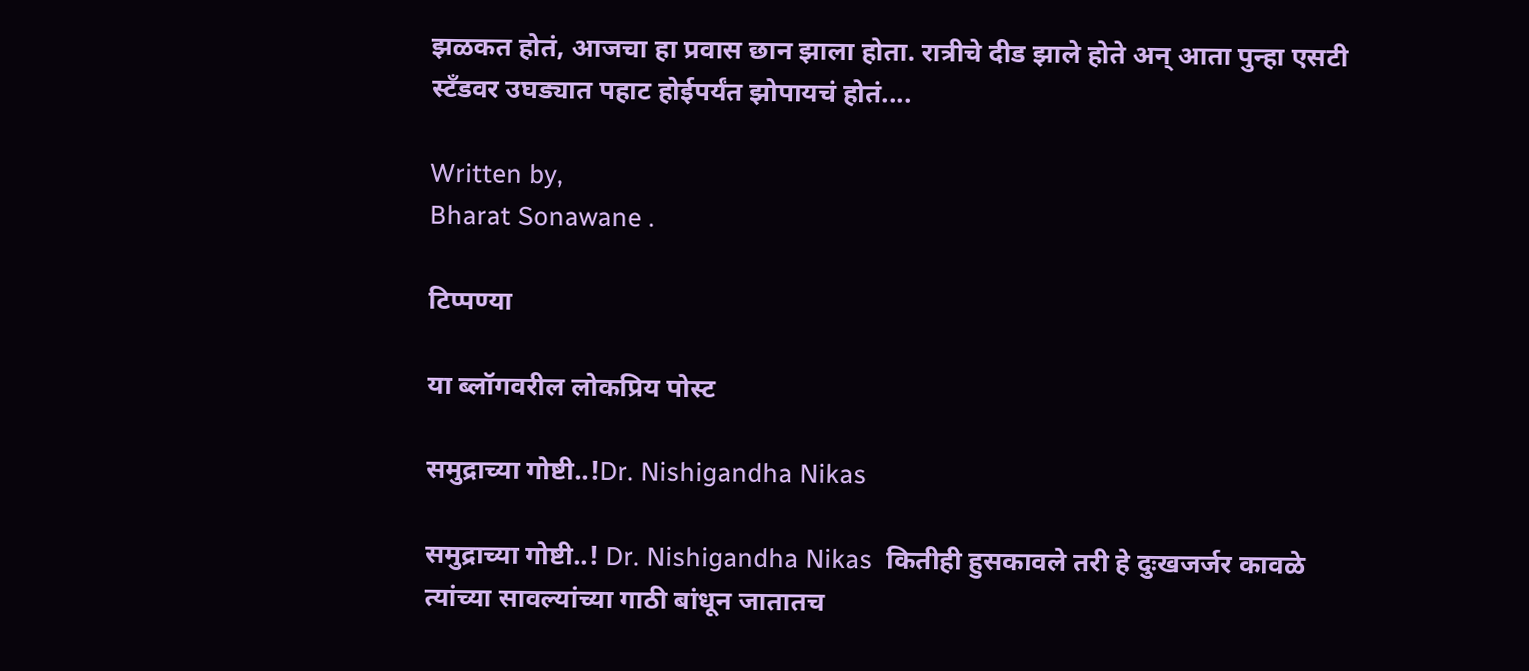झळकत होतं, आजचा हा प्रवास छान झाला होता. रात्रीचे दीड झाले होते अन् आता पुन्हा एसटी स्टँडवर उघड्यात पहाट होईपर्यंत झोपायचं होतं....

Written by,
Bharat Sonawane .

टिप्पण्या

या ब्लॉगवरील लोकप्रिय पोस्ट

समुद्राच्या गोष्टी..!Dr. Nishigandha Nikas

समुद्राच्या गोष्टी..! Dr. Nishigandha Nikas  कितीही हुसकावले तरी हे दुःखजर्जर कावळे त्यांच्या सावल्यांच्या गाठी बांधून जातातच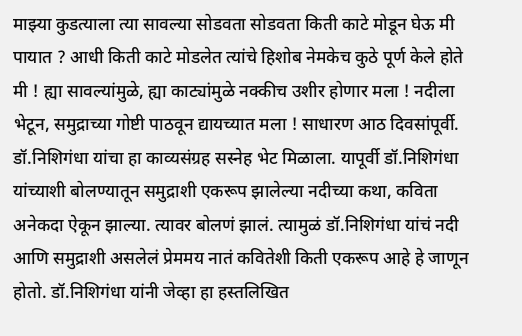माझ्या कुडत्याला त्या सावल्या सोडवता सोडवता किती काटे मोडून घेऊ मी पायात ? आधी किती काटे मोडलेत त्यांचे हिशोब नेमकेच कुठे पूर्ण केले होते मी ! ह्या सावल्यांमुळे, ह्या काट्यांमुळे नक्कीच उशीर होणार मला ! नदीला भेटून, समुद्राच्या गोष्टी पाठवून द्यायच्यात मला ! साधारण आठ दिवसांपूर्वी. डॉ.निशिगंधा यांचा हा काव्यसंग्रह सस्नेह भेट मिळाला. यापूर्वी डॉ.निशिगंधा यांच्याशी बोलण्यातून समुद्राशी एकरूप झालेल्या नदीच्या कथा, कविता अनेकदा ऐकून झाल्या. त्यावर बोलणं झालं. त्यामुळं डॉ.निशिगंधा यांचं नदी आणि समुद्राशी असलेलं प्रेममय नातं कवितेशी किती एकरूप आहे हे जाणून होतो. डॉ.निशिगंधा यांनी जेव्हा हा हस्तलिखित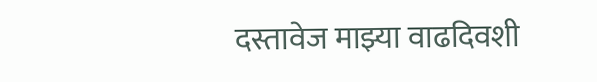दस्तावेज माझ्या वाढदिवशी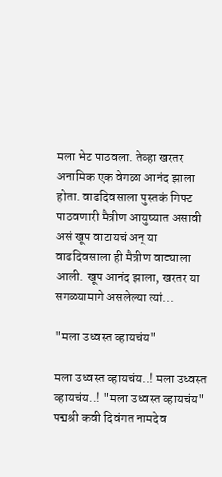मला भेट पाठवला. तेव्हा खरतर अनामिक एक वेगळा आनंद झाला होता. वाढदिवसाला पुस्तकं गिफ्ट पाठवणारी मैत्रीण आयुष्यात असावी असं खूप वाटायचं अन् या वाढदिवसाला ही मैत्रीण वाट्याला आली. खूप आनंद झाला, खरतर या सगळ्यामागे असलेल्या त्यां...

"मला उध्वस्त व्हायचंय"

मला उध्वस्त व्हायचंय..! मला उध्वस्त व्हायचंय..! "मला उध्वस्त व्हायचंय" पद्मश्री कवी दिवंगत नामदेव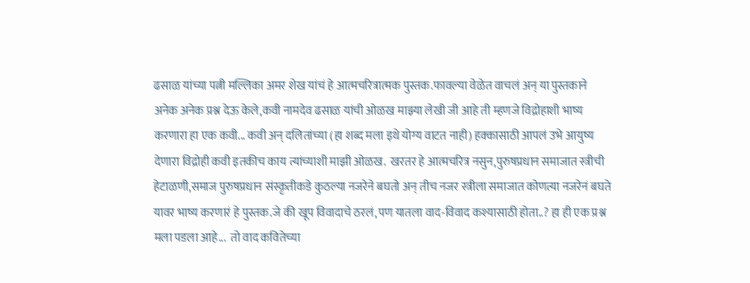ढसाळ यांच्या पत्नी मल्लिका अमर शेख यांचं हे आत्मचरित्रात्मक पुस्तक.फावल्या वेळेत वाचलं अन् या पुस्तकाने अनेक अनेक प्रश्न देऊ केले,कवी नामदेव ढसाळ यांची ओळख माझ्या लेखी जी आहे ती म्हणजे विद्रोहाशी भाष्य करणारा हा एक कवी... कवी अन् दलितांच्या (हा शब्द मला इथे योग्य वाटत नाही) हक्कासाठी आपलं उभे आयुष्य देणारा विद्रोही कवी इतकीच काय त्यांच्याशी माझी ओळख.  खरतर हे आत्मचरित्र नसुन,पुरुषप्रधान समाजात स्त्रीची हेटाळणी,समाज पुरुषप्रधान संस्कृतीकडे कुठल्या नजरेने बघतो अन् तीच नजर स्त्रीला समाजात कोणत्या नजरेनं बघते यावर भाष्य करणारं हे पुस्तक.जे की खूप विवादाचे ठरलं,पण यातला वाद-विवाद कश्यासाठी होता..? हा ही एक प्रश्न मला पडला आहे...  तो वाद कवितेच्या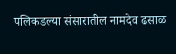पलिकडल्या संसारातील नामदेव ढसाळ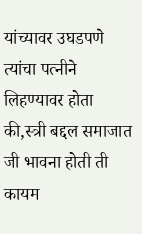यांच्यावर उघडपणे त्यांचा पत्नीने लिहण्यावर होता की,स्त्री बद्दल समाजात जी भावना होती ती कायम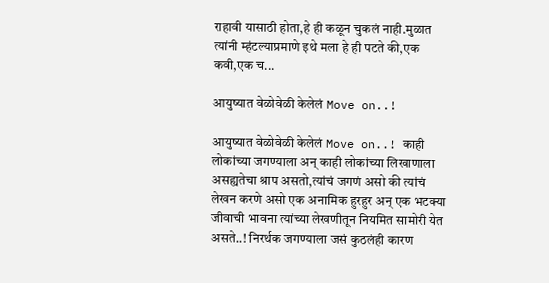राहावी यासाठी होता,हे ही कळून चुकलं नाही.मुळात त्यांनी म्हंटल्याप्रमाणे इथे मला हे ही पटते की,एक कवी,एक च...

आयुष्यात वेळोवेळी केलेलं Move on..!

आयुष्यात वेळोवेळी केलेलं Move on..! काही लोकांच्या जगण्याला अन् काही लोकांच्या लिखाणाला असह्यतेचा श्राप असतो,त्यांचं जगणं असो की त्यांचं लेखन करणे असो एक अनामिक हुरहुर अन् एक भटक्या जीवाची भावना त्यांच्या लेखणीतून नियमित सामोरी येत असते..! निरर्थक जगण्याला जसं कुठलंही कारण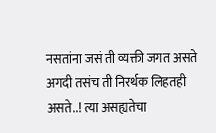नसतांना जसं ती व्यक्ती जगत असते अगदी तसंच ती निरर्थक लिहतही असते..! त्या असह्यतेचा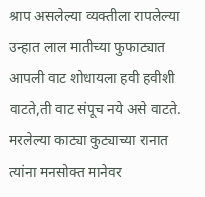श्राप असलेल्या व्यक्तीला रापलेल्या उन्हात लाल मातीच्या फुफाट्यात आपली वाट शोधायला हवी हवीशी वाटते,ती वाट संपूच नये असे वाटते. मरलेल्या काट्या कुट्याच्या रानात त्यांना मनसोक्त मानेवर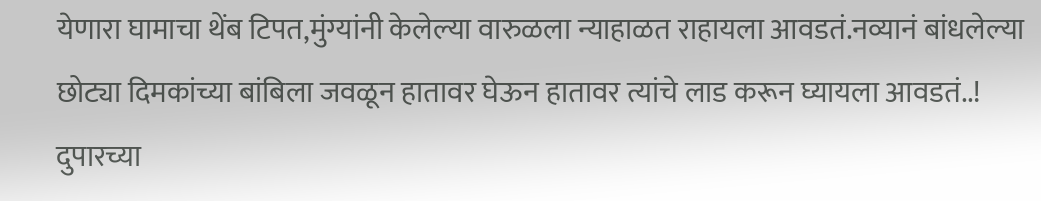येणारा घामाचा थेंब टिपत,मुंग्यांनी केलेल्या वारुळला न्याहाळत राहायला आवडतं.नव्यानं बांधलेल्या छोट्या दिमकांच्या बांबिला जवळून हातावर घेऊन हातावर त्यांचे लाड करून घ्यायला आवडतं..! दुपारच्या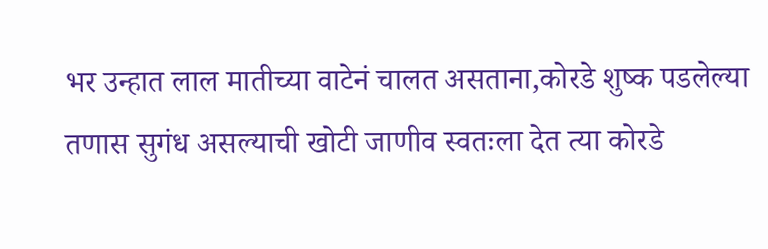भर उन्हात लाल मातीच्या वाटेनं चालत असताना,कोरडे शुष्क पडलेल्या तणास सुगंध असल्याची खोटी जाणीव स्वतःला देत त्या कोरडे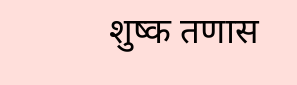शुष्क तणास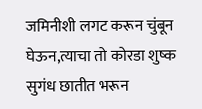जमिनीशी लगट करून चुंबून घेऊन,त्याचा तो कोरडा शुष्क सुगंध छातीत भरून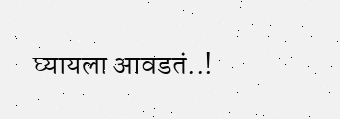घ्यायला आवडतं..!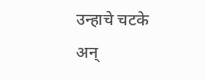उन्हाचे चटके अन्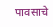पावसाचे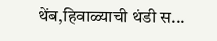थेंब,हिवाळ्याची थंडी स...